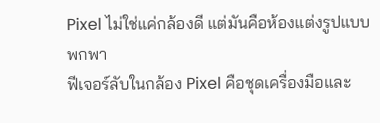Pixel ไม่ใช่แค่กล้องดี แต่มันคือห้องแต่งรูปแบบพกพา
ฟีเจอร์ลับในกล้อง Pixel คือชุดเครื่องมือและ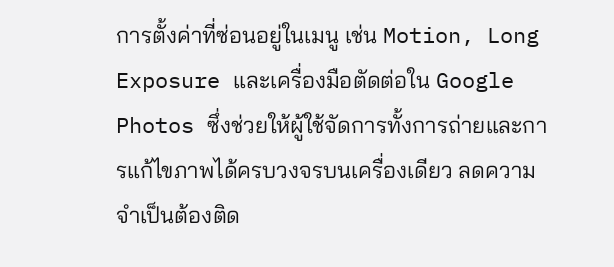การตั้งค่าที่ซ่อนอยู่ในเมนู เช่น Motion, Long Exposure และเครื่องมือตัดต่อใน Google Photos ซึ่งช่วยให้ผู้ใช้จัดการทั้งการถ่ายและการแก้ไขภาพได้ครบวงจรบนเครื่องเดียว ลดความจำเป็นต้องติด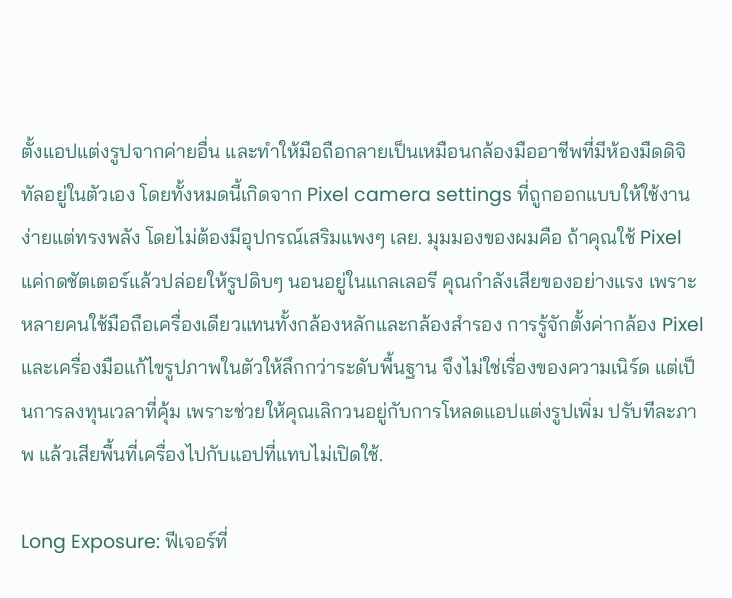ตั้งแอปแต่งรูปจากค่ายอื่น และทำให้มือถือกลายเป็นเหมือนกล้องมืออาชีพที่มีห้องมืดดิจิทัลอยู่ในตัวเอง โดยทั้งหมดนี้เกิดจาก Pixel camera settings ที่ถูกออกแบบให้ใช้งานง่ายแต่ทรงพลัง โดยไม่ต้องมีอุปกรณ์เสริมแพงๆ เลย. มุมมองของผมคือ ถ้าคุณใช้ Pixel แค่กดชัตเตอร์แล้วปล่อยให้รูปดิบๆ นอนอยู่ในแกลเลอรี คุณกำลังเสียของอย่างแรง เพราะหลายคนใช้มือถือเครื่องเดียวแทนทั้งกล้องหลักและกล้องสำรอง การรู้จักตั้งค่ากล้อง Pixel และเครื่องมือแก้ไขรูปภาพในตัวให้ลึกกว่าระดับพื้นฐาน จึงไม่ใช่เรื่องของความเนิร์ด แต่เป็นการลงทุนเวลาที่คุ้ม เพราะช่วยให้คุณเลิกวนอยู่กับการโหลดแอปแต่งรูปเพิ่ม ปรับทีละภาพ แล้วเสียพื้นที่เครื่องไปกับแอปที่แทบไม่เปิดใช้.

Long Exposure: ฟีเจอร์ที่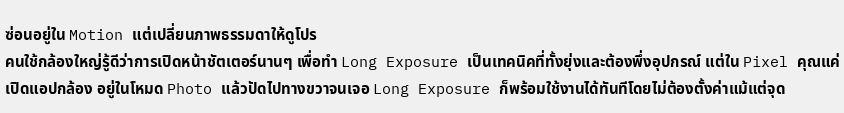ซ่อนอยู่ใน Motion แต่เปลี่ยนภาพธรรมดาให้ดูโปร
คนใช้กล้องใหญ่รู้ดีว่าการเปิดหน้าชัตเตอร์นานๆ เพื่อทำ Long Exposure เป็นเทคนิคที่ทั้งยุ่งและต้องพึ่งอุปกรณ์ แต่ใน Pixel คุณแค่เปิดแอปกล้อง อยู่ในโหมด Photo แล้วปัดไปทางขวาจนเจอ Long Exposure ก็พร้อมใช้งานได้ทันทีโดยไม่ต้องตั้งค่าแม้แต่จุด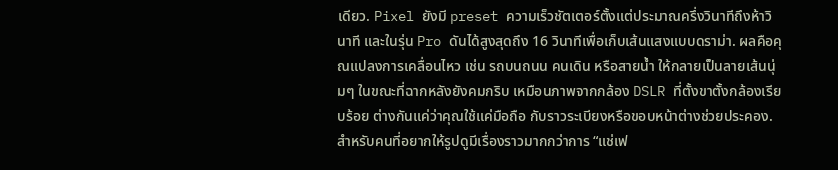เดียว. Pixel ยังมี preset ความเร็วชัตเตอร์ตั้งแต่ประมาณครึ่งวินาทีถึงห้าวินาที และในรุ่น Pro ดันได้สูงสุดถึง 16 วินาทีเพื่อเก็บเส้นแสงแบบดราม่า. ผลคือคุณแปลงการเคลื่อนไหว เช่น รถบนถนน คนเดิน หรือสายน้ำ ให้กลายเป็นลายเส้นนุ่มๆ ในขณะที่ฉากหลังยังคมกริบ เหมือนภาพจากกล้อง DSLR ที่ตั้งขาตั้งกล้องเรียบร้อย ต่างกันแค่ว่าคุณใช้แค่มือถือ กับราวระเบียงหรือขอบหน้าต่างช่วยประคอง. สำหรับคนที่อยากให้รูปดูมีเรื่องราวมากกว่าการ “แช่เฟ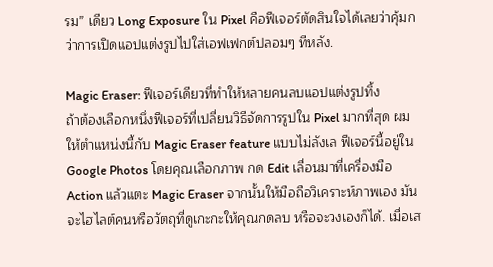รม” เดียว Long Exposure ใน Pixel คือฟีเจอร์ตัดสินใจได้เลยว่าคุ้มกว่าการเปิดแอปแต่งรูปไปใส่เอฟเฟกต์ปลอมๆ ทีหลัง.

Magic Eraser: ฟีเจอร์เดียวที่ทำให้หลายคนลบแอปแต่งรูปทิ้ง
ถ้าต้องเลือกหนึ่งฟีเจอร์ที่เปลี่ยนวิธีจัดการรูปใน Pixel มากที่สุด ผมให้ตำแหน่งนี้กับ Magic Eraser feature แบบไม่ลังเล ฟีเจอร์นี้อยู่ใน Google Photos โดยคุณเลือกภาพ กด Edit เลื่อนมาที่เครื่องมือ Action แล้วแตะ Magic Eraser จากนั้นให้มือถือวิเคราะห์ภาพเอง มันจะไฮไลต์คนหรือวัตถุที่ดูเกะกะให้คุณกดลบ หรือจะวงเองก็ได้. เมื่อเส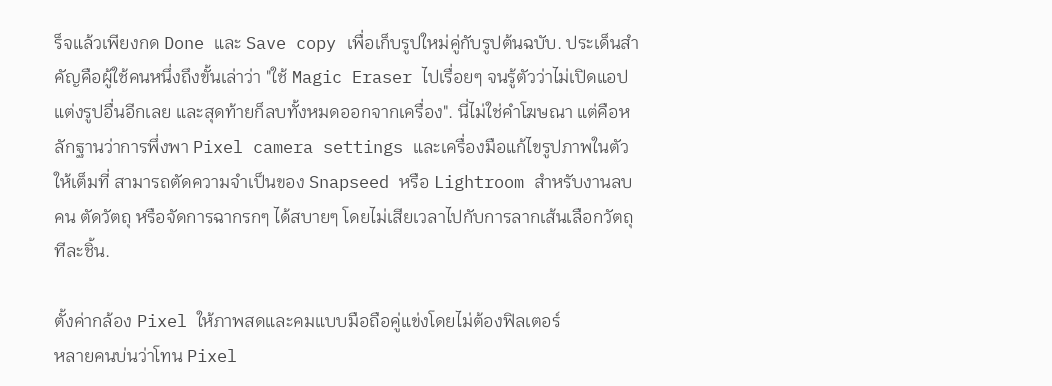ร็จแล้วเพียงกด Done และ Save copy เพื่อเก็บรูปใหม่คู่กับรูปต้นฉบับ. ประเด็นสำคัญคือผู้ใช้คนหนึ่งถึงขั้นเล่าว่า "ใช้ Magic Eraser ไปเรื่อยๆ จนรู้ตัวว่าไม่เปิดแอปแต่งรูปอื่นอีกเลย และสุดท้ายก็ลบทั้งหมดออกจากเครื่อง". นี่ไม่ใช่คำโฆษณา แต่คือหลักฐานว่าการพึ่งพา Pixel camera settings และเครื่องมือแก้ไขรูปภาพในตัวให้เต็มที่ สามารถตัดความจำเป็นของ Snapseed หรือ Lightroom สำหรับงานลบคน ตัดวัตถุ หรือจัดการฉากรกๆ ได้สบายๆ โดยไม่เสียเวลาไปกับการลากเส้นเลือกวัตถุทีละชิ้น.

ตั้งค่ากล้อง Pixel ให้ภาพสดและคมแบบมือถือคู่แข่งโดยไม่ต้องฟิลเตอร์
หลายคนบ่นว่าโทน Pixel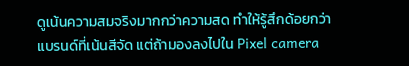ดูเน้นความสมจริงมากกว่าความสด ทำให้รู้สึกด้อยกว่าแบรนด์ที่เน้นสีจัด แต่ถ้ามองลงไปใน Pixel camera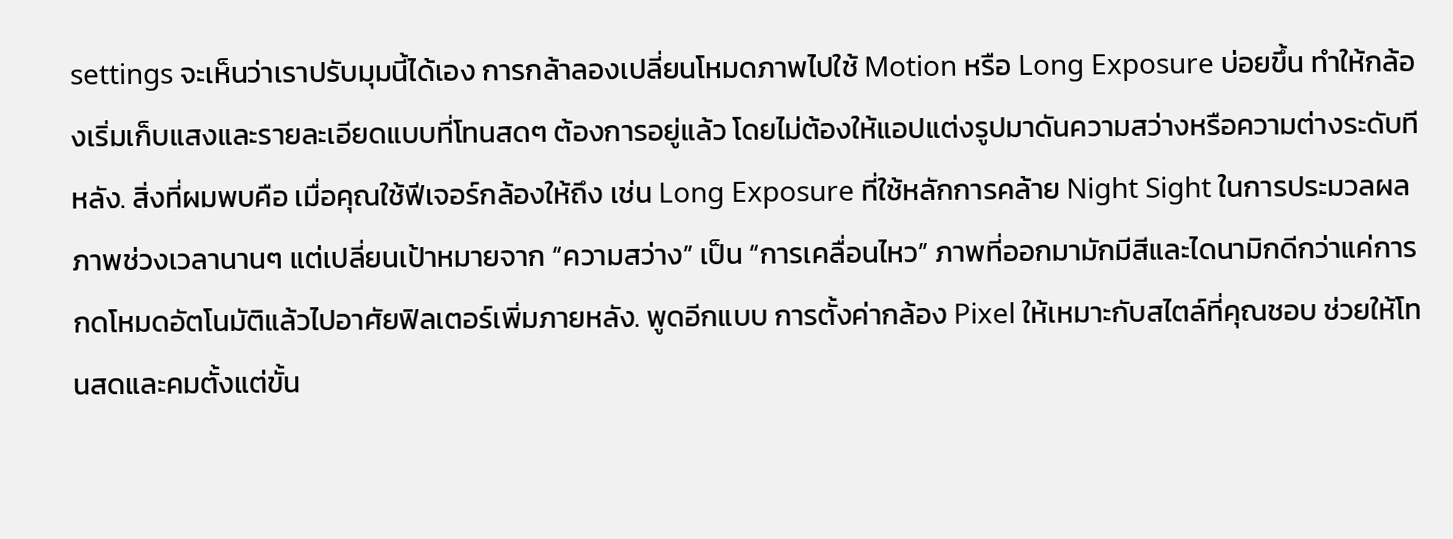settings จะเห็นว่าเราปรับมุมนี้ได้เอง การกล้าลองเปลี่ยนโหมดภาพไปใช้ Motion หรือ Long Exposure บ่อยขึ้น ทำให้กล้องเริ่มเก็บแสงและรายละเอียดแบบที่โทนสดๆ ต้องการอยู่แล้ว โดยไม่ต้องให้แอปแต่งรูปมาดันความสว่างหรือความต่างระดับทีหลัง. สิ่งที่ผมพบคือ เมื่อคุณใช้ฟีเจอร์กล้องให้ถึง เช่น Long Exposure ที่ใช้หลักการคล้าย Night Sight ในการประมวลผลภาพช่วงเวลานานๆ แต่เปลี่ยนเป้าหมายจาก “ความสว่าง” เป็น “การเคลื่อนไหว” ภาพที่ออกมามักมีสีและไดนามิกดีกว่าแค่การกดโหมดอัตโนมัติแล้วไปอาศัยฟิลเตอร์เพิ่มภายหลัง. พูดอีกแบบ การตั้งค่ากล้อง Pixel ให้เหมาะกับสไตล์ที่คุณชอบ ช่วยให้โทนสดและคมตั้งแต่ขั้น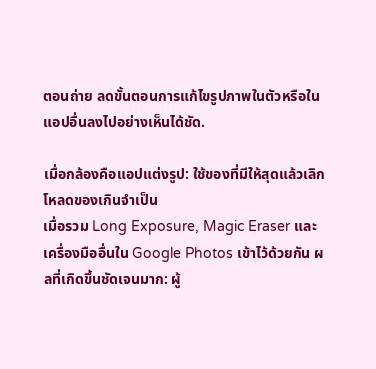ตอนถ่าย ลดขั้นตอนการแก้ไขรูปภาพในตัวหรือในแอปอื่นลงไปอย่างเห็นได้ชัด.

เมื่อกล้องคือแอปแต่งรูป: ใช้ของที่มีให้สุดแล้วเลิกโหลดของเกินจำเป็น
เมื่อรวม Long Exposure, Magic Eraser และเครื่องมืออื่นใน Google Photos เข้าไว้ด้วยกัน ผลที่เกิดขึ้นชัดเจนมาก: ผู้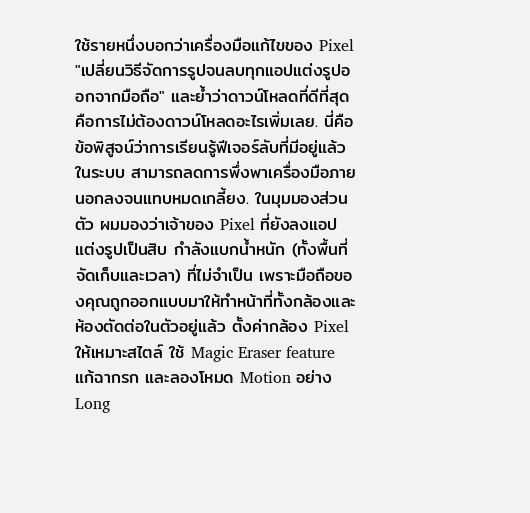ใช้รายหนึ่งบอกว่าเครื่องมือแก้ไขของ Pixel "เปลี่ยนวิธีจัดการรูปจนลบทุกแอปแต่งรูปออกจากมือถือ" และย้ำว่าดาวน์โหลดที่ดีที่สุดคือการไม่ต้องดาวน์โหลดอะไรเพิ่มเลย. นี่คือข้อพิสูจน์ว่าการเรียนรู้ฟีเจอร์ลับที่มีอยู่แล้วในระบบ สามารถลดการพึ่งพาเครื่องมือภายนอกลงจนแทบหมดเกลี้ยง. ในมุมมองส่วนตัว ผมมองว่าเจ้าของ Pixel ที่ยังลงแอปแต่งรูปเป็นสิบ กำลังแบกน้ำหนัก (ทั้งพื้นที่จัดเก็บและเวลา) ที่ไม่จำเป็น เพราะมือถือของคุณถูกออกแบบมาให้ทำหน้าที่ทั้งกล้องและห้องตัดต่อในตัวอยู่แล้ว ตั้งค่ากล้อง Pixel ให้เหมาะสไตล์ ใช้ Magic Eraser feature แก้ฉากรก และลองโหมด Motion อย่าง Long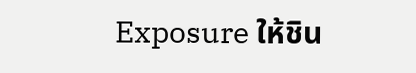Exposure ให้ชิน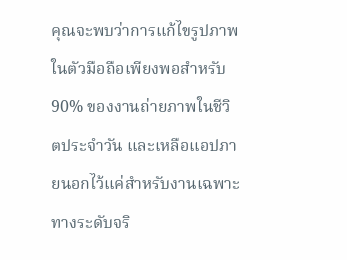คุณจะพบว่าการแก้ไขรูปภาพในตัวมือถือเพียงพอสำหรับ 90% ของงานถ่ายภาพในชีวิตประจำวัน และเหลือแอปภายนอกไว้แค่สำหรับงานเฉพาะทางระดับจริ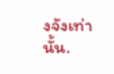งจังเท่านั้น.